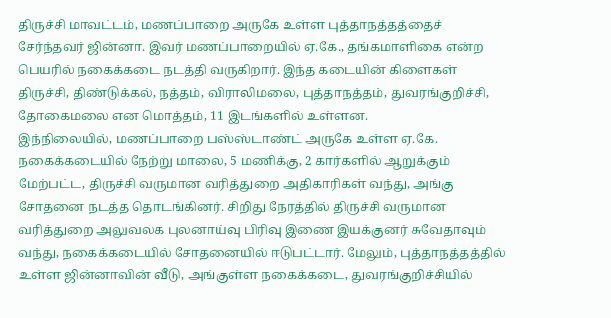திருச்சி மாவட்டம், மணப்பாறை அருகே உள்ள புத்தாநத்தத்தைச் சேர்ந்தவர் ஜின்னா. இவர் மணப்பாறையில் ஏ.கே., தங்கமாளிகை என்ற பெயரில் நகைக்கடை நடத்தி வருகிறார். இந்த கடையின் கிளைகள் திருச்சி, திண்டுக்கல், நத்தம், விராலிமலை, புத்தாநத்தம், துவரங்குறிச்சி, தோகைமலை என மொத்தம், 11 இடங்களில் உள்ளன.
இந்நிலையில், மணப்பாறை பஸ்ஸ்டாண்ட் அருகே உள்ள ஏ.கே. நகைக்கடையில் நேற்று மாலை, 5 மணிக்கு, 2 கார்களில் ஆறுக்கும் மேற்பட்ட, திருச்சி வருமான வரித்துறை அதிகாரிகள் வந்து, அங்கு சோதனை நடத்த தொடங்கினர். சிறிது நேரத்தில் திருச்சி வருமான வரித்துறை அலுவலக புலனாய்வு பிரிவு இணை இயக்குனர் சுவேதாவும் வந்து, நகைக்கடையில் சோதனையில் ஈடுபட்டார். மேலும், புத்தாநத்தத்தில் உள்ள ஜின்னாவின் வீடு, அங்குள்ள நகைக்கடை, துவரங்குறிச்சியில்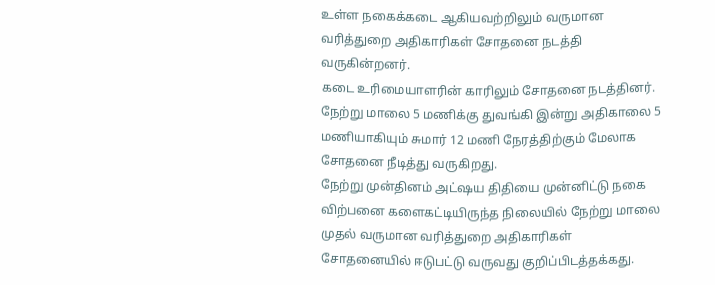உள்ள நகைக்கடை ஆகியவற்றிலும் வருமான வரித்துறை அதிகாரிகள் சோதனை நடத்தி வருகின்றனர்.
கடை உரிமையாளரின் காரிலும் சோதனை நடத்தினர். நேற்று மாலை 5 மணிக்கு துவங்கி இன்று அதிகாலை 5 மணியாகியும் சுமார் 12 மணி நேரத்திற்கும் மேலாக சோதனை நீடித்து வருகிறது.
நேற்று முன்தினம் அட்ஷய திதியை முன்னிட்டு நகை விற்பனை களைகட்டியிருந்த நிலையில் நேற்று மாலை முதல் வருமான வரித்துறை அதிகாரிகள் சோதனையில் ஈடுபட்டு வருவது குறிப்பிடத்தக்கது.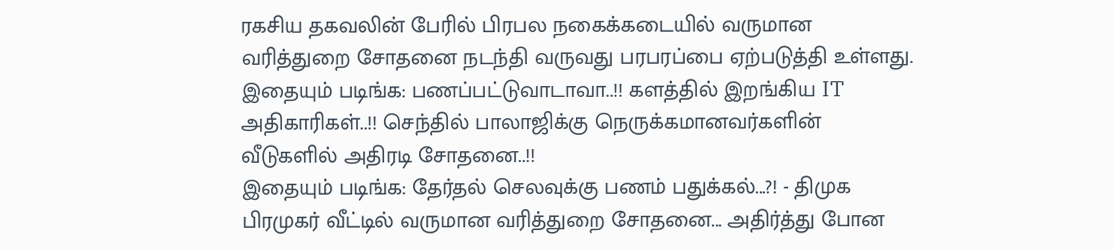ரகசிய தகவலின் பேரில் பிரபல நகைக்கடையில் வருமான வரித்துறை சோதனை நடந்தி வருவது பரபரப்பை ஏற்படுத்தி உள்ளது.
இதையும் படிங்க: பணப்பட்டுவாடாவா..!! களத்தில் இறங்கிய IT அதிகாரிகள்..!! செந்தில் பாலாஜிக்கு நெருக்கமானவர்களின் வீடுகளில் அதிரடி சோதனை..!!
இதையும் படிங்க: தேர்தல் செலவுக்கு பணம் பதுக்கல்...?! - திமுக பிரமுகர் வீட்டில் வருமான வரித்துறை சோதனை... அதிர்த்து போன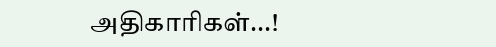அதிகாரிகள்...!